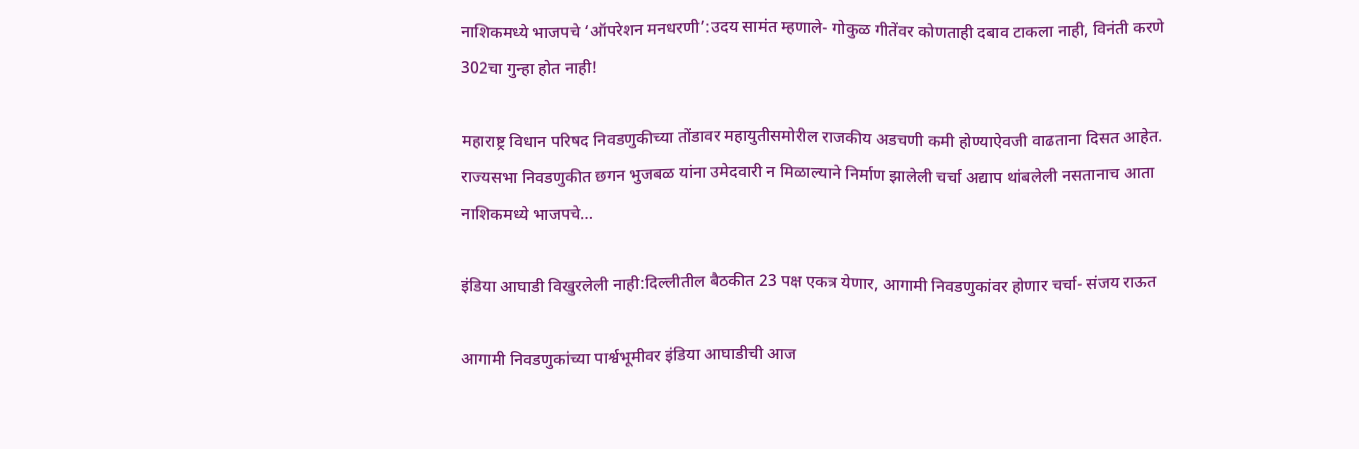नाशिकमध्ये भाजपचे ‘ऑपरेशन मनधरणी’:उदय सामंत म्हणाले- गोकुळ गीतेंवर कोणताही दबाव टाकला नाही, विनंती करणे 302चा गुन्हा होत नाही!

महाराष्ट्र विधान परिषद निवडणुकीच्या तोंडावर महायुतीसमोरील राजकीय अडचणी कमी होण्याऐवजी वाढताना दिसत आहेत. राज्यसभा निवडणुकीत छगन भुजबळ यांना उमेदवारी न मिळाल्याने निर्माण झालेली चर्चा अद्याप थांबलेली नसतानाच आता नाशिकमध्ये भाजपचे…

इंडिया आघाडी विखुरलेली नाही:दिल्लीतील बैठकीत 23 पक्ष एकत्र येणार, आगामी निवडणुकांवर होणार चर्चा- संजय राऊत

आगामी निवडणुकांच्या पार्श्वभूमीवर इंडिया आघाडीची आज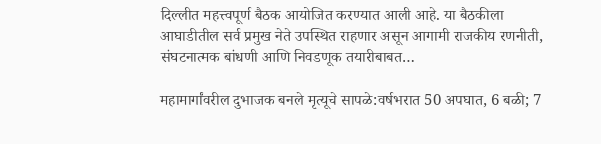दिल्लीत महत्त्वपूर्ण बैठक आयोजित करण्यात आली आहे. या बैठकीला आघाडीतील सर्व प्रमुख नेते उपस्थित राहणार असून आगामी राजकीय रणनीती, संघटनात्मक बांधणी आणि निवडणूक तयारीबाबत…

महामार्गांवरील दुभाजक बनले मृत्यूचे सापळे:वर्षभरात 50 अपघात, 6 बळी; 7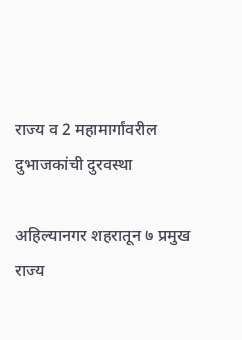राज्य व 2 महामार्गांवरील दुभाजकांची दुरवस्था

अहिल्यानगर शहरातून ७ प्रमुख राज्य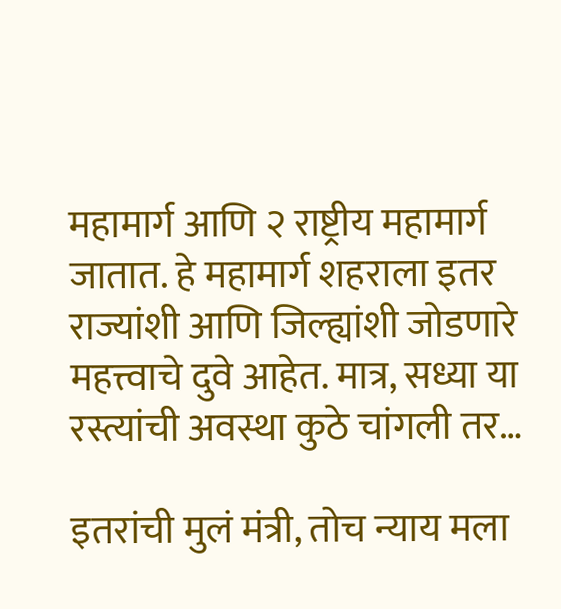महामार्ग आणि २ राष्ट्रीय महामार्ग जातात. हे महामार्ग शहराला इतर राज्यांशी आणि जिल्ह्यांशी जोडणारे महत्त्वाचे दुवे आहेत. मात्र, सध्या या रस्त्यांची अवस्था कुठे चांगली तर…

इतरांची मुलं मंत्री, तोच न्याय मला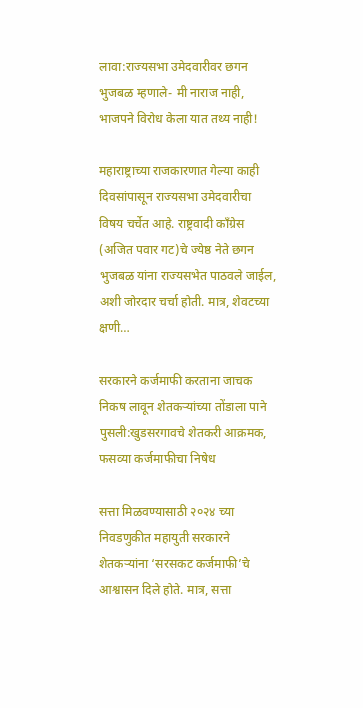लावा:राज्यसभा उमेदवारीवर छगन भुजबळ म्हणाले- मी नाराज नाही, भाजपने विरोध केला यात तथ्य नाही!

महाराष्ट्राच्या राजकारणात गेल्या काही दिवसांपासून राज्यसभा उमेदवारीचा विषय चर्चेत आहे. राष्ट्रवादी काँग्रेस (अजित पवार गट)चे ज्येष्ठ नेते छगन भुजबळ यांना राज्यसभेत पाठवले जाईल, अशी जोरदार चर्चा होती. मात्र, शेवटच्या क्षणी…

सरकारने कर्जमाफी करताना जाचक निकष लावून शेतकऱ्यांच्या तोंडाला पाने पुसली:खुडसरगावचे शेतकरी आक्रमक, फसव्या कर्जमाफीचा निषेध

सत्ता मिळवण्यासाठी २०२४ च्या निवडणुकीत महायुती सरकारने शेतकऱ्यांना ‘सरसकट कर्जमाफी’चे आश्वासन दिले होते. मात्र, सत्ता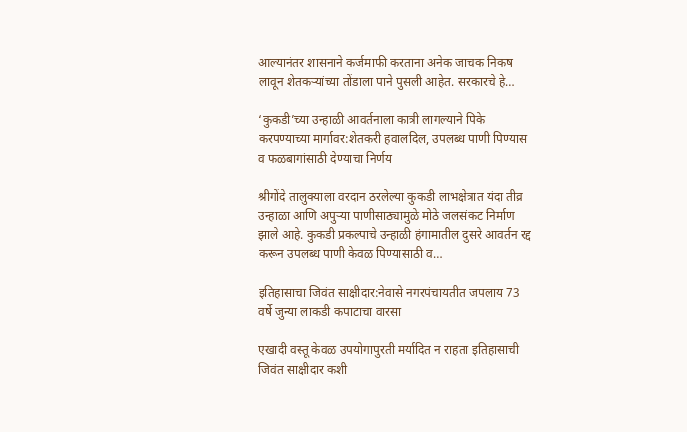आल्यानंतर शासनाने कर्जमाफी करताना अनेक जाचक निकष लावून शेतकऱ्यांच्या तोंडाला पाने पुसली आहेत. सरकारचे हे…

‘कुकडी’च्या उन्हाळी आवर्तनाला कात्री लागल्याने पिके करपण्याच्या मार्गावर:शेतकरी हवालदिल, उपलब्ध पाणी पिण्यास व फळबागांसाठी देण्याचा निर्णय

श्रीगोंदे तालुक्याला वरदान ठरलेल्या कुकडी लाभक्षेत्रात यंदा तीव्र उन्हाळा आणि अपुऱ्या पाणीसाठ्यामुळे मोठे जलसंकट निर्माण झाले आहे. कुकडी प्रकल्पाचे उन्हाळी हंगामातील दुसरे आवर्तन रद्द करून उपलब्ध पाणी केवळ पिण्यासाठी व…

इतिहासाचा जिवंत साक्षीदार:नेवासे नगरपंचायतीत जपलाय 73 वर्षे जुन्या लाकडी कपाटाचा वारसा

एखादी वस्तू केवळ उपयोगापुरती मर्यादित न राहता इतिहासाची जिवंत साक्षीदार कशी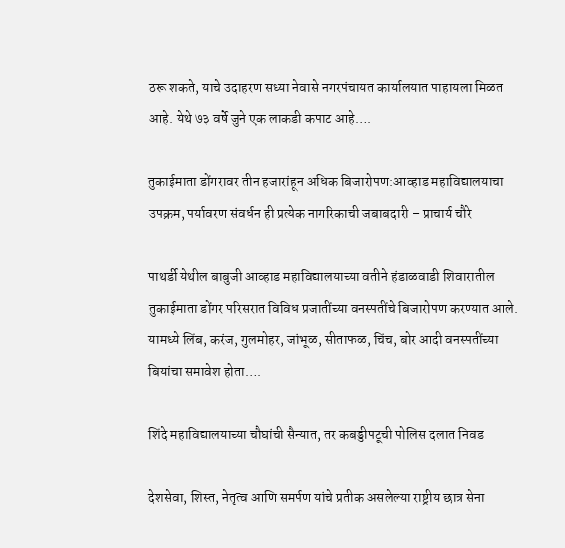ठरू शकते, याचे उदाहरण सध्या नेवासे नगरपंचायत कार्यालयात पाहायला मिळत आहे. येथे ७३ वर्षे जुने एक लाकडी कपाट आहे….

तुकाईमाता डोंगरावर तीन हजारांहून अधिक बिजारोपण:आव्हाड महाविद्यालयाचा उपक्रम, पर्यावरण संवर्धन ही प्रत्येक नागरिकाची जबाबदारी – प्राचार्य चौरे

पाथर्डी येथील बाबुजी आव्हाड महाविद्यालयाच्या वतीने हंडाळवाडी शिवारातील तुकाईमाता डोंगर परिसरात विविध प्रजातींच्या वनस्पतींचे बिजारोपण करण्यात आले. यामध्ये लिंब, करंज, गुलमोहर, जांभूळ, सीताफळ, चिंच, बोर आदी वनस्पतींच्या बियांचा समावेश होता….

शिंदे महाविद्यालयाच्या चौघांची सैन्यात, तर कबड्डीपटूची पोलिस दलात निवड

देशसेवा, शिस्त, नेतृत्व आणि समर्पण यांचे प्रतीक असलेल्या राष्ट्रीय छात्र सेना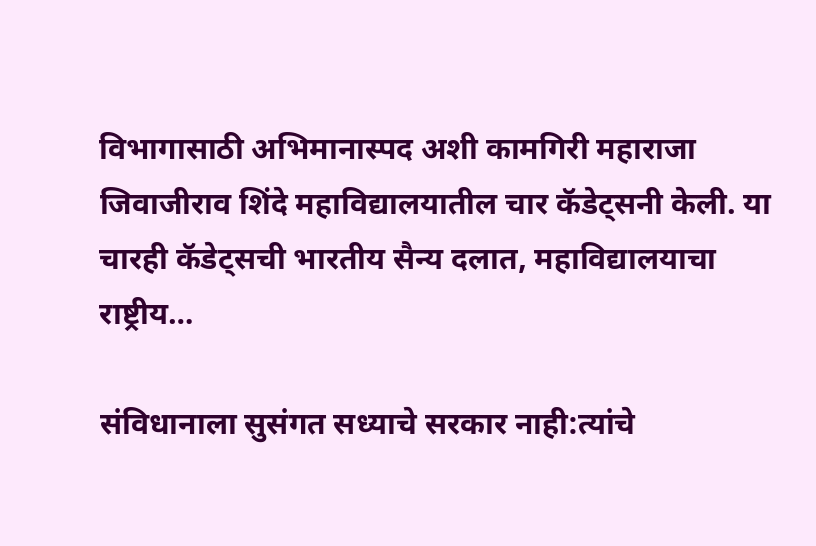विभागासाठी अभिमानास्पद अशी कामगिरी महाराजा जिवाजीराव शिंदे महाविद्यालयातील चार कॅडेट्सनी केली. या चारही कॅडेट्सची भारतीय सैन्य दलात, महाविद्यालयाचा राष्ट्रीय…

संविधानाला सुसंगत सध्याचे सरकार नाही:त्यांचे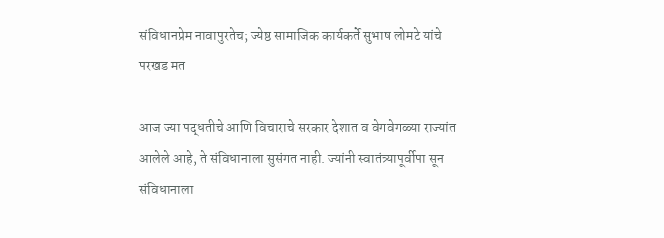संविधानप्रेम नावापुरतेच; ज्येष्ठ सामाजिक कार्यकर्ते सुभाष लोमटे यांचे परखड मत

आज ज्या पद्धतीचे आणि विचाराचे सरकार देशात व वेगवेगळ्या राज्यांत आलेले आहे, ते संविधानाला सुसंगत नाही. ज्यांनी स्वातंत्र्यापूर्वीपा सून संविधानाला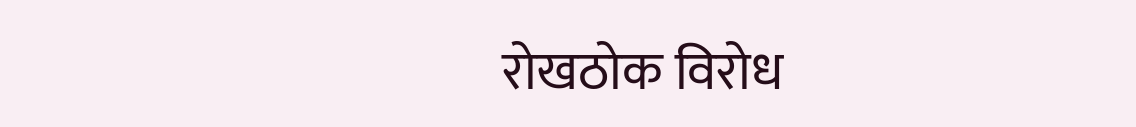रोखठोक विरोध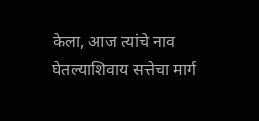केला, आज त्यांचे नाव घेतल्याशिवाय सत्तेचा मार्ग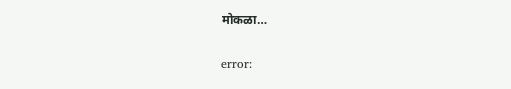मोकळा…

error: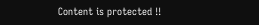Content is protected !!